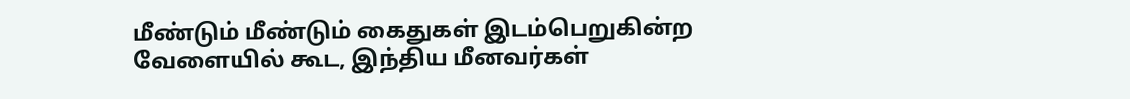மீண்டும் மீண்டும் கைதுகள் இடம்பெறுகின்ற வேளையில் கூட, இந்திய மீனவர்கள்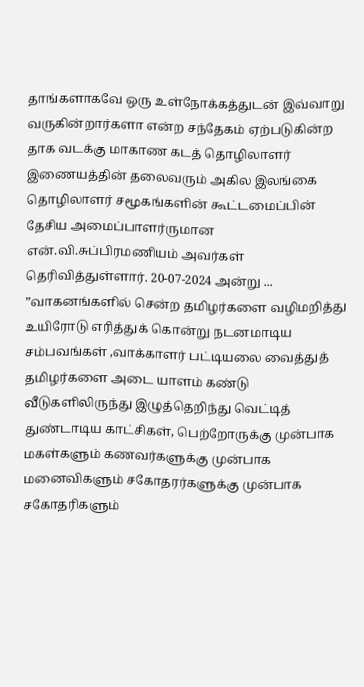தாங்களாகவே ஒரு உள்நோக்கத்துடன் இவ்வாறு வருகின்றார்களா என்ற சந்தேகம் ஏற்படுகின்ற தாக வடக்கு மாகாண கடத் தொழிலாளர் இணையத்தின் தலைவரும் அகில இலங்கை தொழிலாளர் சமூகங்களின் கூட்டமைப்பின் தேசிய அமைப்பாளர்ருமான என்.வி.சுப்பிரமணியம் அவர்கள் தெரிவித்துள்ளார். 20-07-2024 அன்று ...
”வாகனங்களில் சென்ற தமிழர்களை வழிமறித்து உயிரோடு எரித்துக் கொன்று நடனமாடிய சம்பவங்கள் ,வாக்காளர் பட்டியலை வைத்துத் தமிழர்களை அடை யாளம் கண்டு வீடுகளிலிருந்து இழுத்தெறிந்து வெட்டித் துண்டாடிய காட்சிகள், பெற்றோருக்கு முன்பாக மகள்களும் கணவர்களுக்கு முன்பாக மனைவிகளும் சகோதரர்களுக்கு முன்பாக சகோதரிகளும்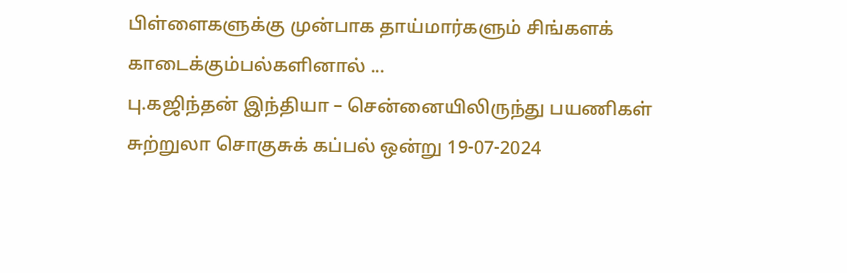பிள்ளைகளுக்கு முன்பாக தாய்மார்களும் சிங்களக் காடைக்கும்பல்களினால் ...
பு.கஜிந்தன் இந்தியா – சென்னையிலிருந்து பயணிகள் சுற்றுலா சொகுசுக் கப்பல் ஒன்று 19-07-2024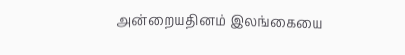அன்றையதினம் இலங்கையை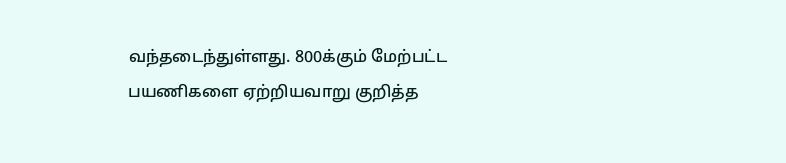வந்தடைந்துள்ளது. 800க்கும் மேற்பட்ட பயணிகளை ஏற்றியவாறு குறித்த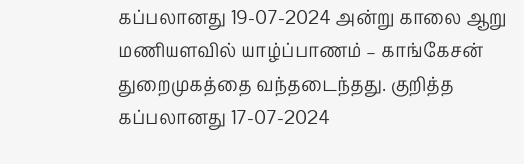கப்பலானது 19-07-2024 அன்று காலை ஆறு மணியளவில் யாழ்ப்பாணம் – காங்கேசன் துறைமுகத்தை வந்தடைந்தது. குறித்த கப்பலானது 17-07-2024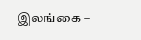இலங்கை –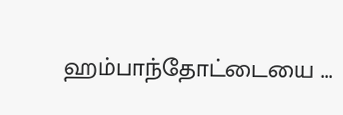ஹம்பாந்தோட்டையை ...